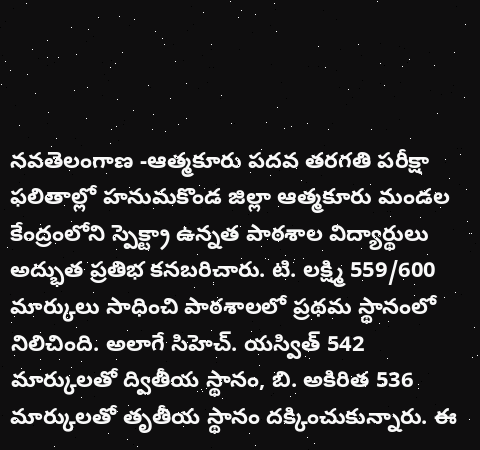నవతెలంగాణ -ఆత్మకూరు పదవ తరగతి పరీక్షా ఫలితాల్లో హనుమకొండ జిల్లా ఆత్మకూరు మండల కేంద్రంలోని స్పెక్ట్రా ఉన్నత పాఠశాల విద్యార్థులు అద్భుత ప్రతిభ కనబరిచారు. టి. లక్ష్మి 559/600 మార్కులు సాధించి పాఠశాలలో ప్రథమ స్థానంలో నిలిచింది. అలాగే సిహెచ్. యస్విత్ 542 మార్కులతో ద్వితీయ స్థానం, బి. అకిరిత 536 మార్కులతో తృతీయ స్థానం దక్కించుకున్నారు. ఈ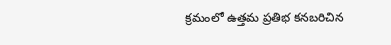క్రమంలో ఉత్తమ ప్రతిభ కనబరిచిన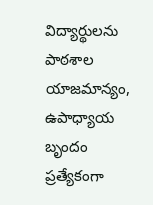విద్యార్థులను పాఠశాల యాజమాన్యం, ఉపాధ్యాయ బృందం ప్రత్యేకంగా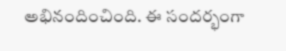అభినందించింది. ఈ సందర్భంగా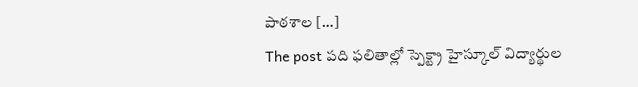పాఠశాల […]
The post పది ఫలితాల్లో స్పెక్ట్రా హైస్కూల్ విద్యార్థుల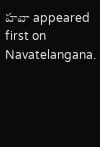హవా appeared first on Navatelangana.